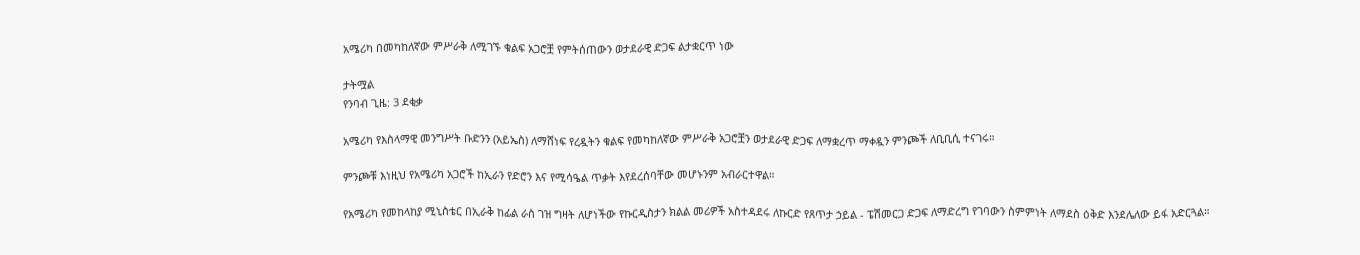አሜሪካ በመካከለኛው ምሥራቅ ለሚገኙ ቁልፍ አጋሮቿ የምትሰጠውን ወታደራዊ ድጋፍ ልታቋርጥ ነው

ታትሟል
የንባብ ጊዜ: 3 ደቂቃ

አሜሪካ የእስላማዊ መንግሥት ቡድንን (አይኤስ) ለማሸነፍ የረዷትን ቁልፍ የመካከለኛው ምሥራቅ አጋሮቿን ወታደራዊ ድጋፍ ለማቋረጥ ማቀዷን ምንጮች ለቢቢሲ ተናገሩ።

ምንጮቹ እነዚህ የአሜሪካ አጋሮች ከኢራን የድሮን እና የሚሳዔል ጥቃት እየደረሰባቸው መሆኑንም አብራርተዋል።

የአሜሪካ የመከላከያ ሚኒስቴር በኢራቅ ከፊል ራስ ገዝ ግዛት ለሆነችው የኩርዲስታን ክልል መሪዎች አስተዳደሩ ለኩርድ የጸጥታ ኃይል - ፔሽመርጋ ድጋፍ ለማድረግ የገባውን ስምምነት ለማደስ ዕቅድ እንደሌለው ይፋ አድርጓል።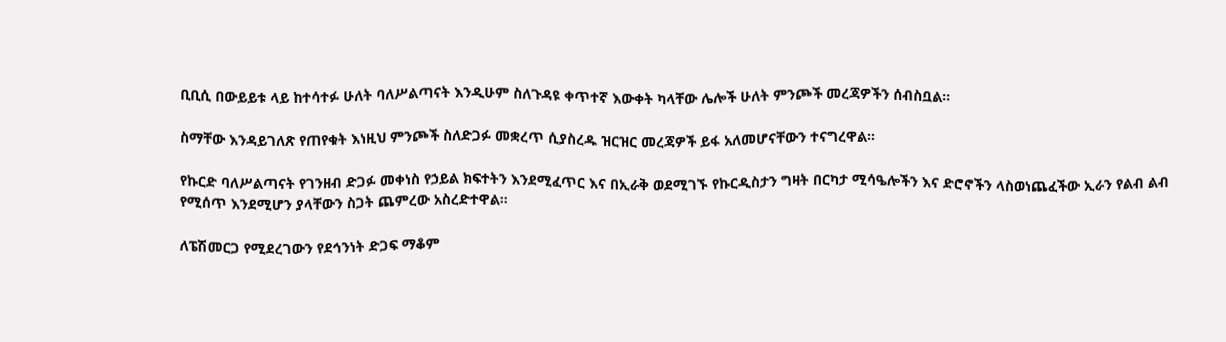ቢቢሲ በውይይቱ ላይ ከተሳተፉ ሁለት ባለሥልጣናት እንዲሁም ስለጉዳዩ ቀጥተኛ እውቀት ካላቸው ሌሎች ሁለት ምንጮች መረጃዎችን ሰብስቧል።

ስማቸው እንዳይገለጽ የጠየቁት እነዚህ ምንጮች ስለድጋፉ መቋረጥ ሲያስረዱ ዝርዝር መረጃዎች ይፋ አለመሆናቸውን ተናግረዋል።

የኩርድ ባለሥልጣናት የገንዘብ ድጋፉ መቀነስ የኃይል ክፍተትን እንደሚፈጥር እና በኢራቅ ወደሚገኙ የኩርዲስታን ግዛት በርካታ ሚሳዔሎችን እና ድሮኖችን ላስወነጨፈችው ኢራን የልብ ልብ የሚሰጥ እንደሚሆን ያላቸውን ስጋት ጨምረው አስረድተዋል።

ለፔሽመርጋ የሚደረገውን የደኅንነት ድጋፍ ማቆም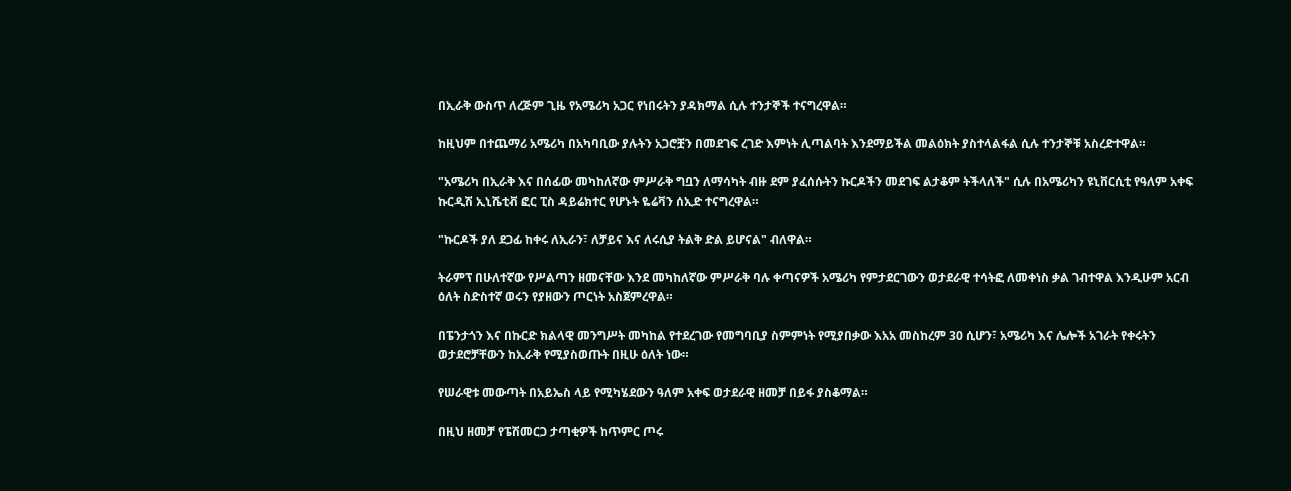በኢራቅ ውስጥ ለረጅም ጊዜ የአሜሪካ አጋር የነበሩትን ያዳክማል ሲሉ ተንታኞች ተናግረዋል።

ከዚህም በተጨማሪ አሜሪካ በአካባቢው ያሉትን አጋሮቿን በመደገፍ ረገድ እምነት ሊጣልባት እንደማይችል መልዕክት ያስተላልፋል ሲሉ ተንታኞቹ አስረድተዋል።

"አሜሪካ በኢራቅ እና በሰፊው መካከለኛው ምሥራቅ ግቧን ለማሳካት ብዙ ደም ያፈሰሱትን ኩርዶችን መደገፍ ልታቆም ትችላለች" ሲሉ በአሜሪካን ዩኒቨርሲቲ የዓለም አቀፍ ኩርዲሽ ኢኒሼቲቭ ፎር ፒስ ዳይሬክተር የሆኑት ዬሬቫን ሰኢድ ተናግረዋል።

"ኩርዶች ያለ ደጋፊ ከቀሩ ለኢራን፣ ለቻይና እና ለሩሲያ ትልቅ ድል ይሆናል" ብለዋል።

ትራምፕ በሁለተኛው የሥልጣን ዘመናቸው እንደ መካከለኛው ምሥራቅ ባሉ ቀጣናዎች አሜሪካ የምታደርገውን ወታደራዊ ተሳትፎ ለመቀነስ ቃል ገብተዋል እንዲሁም አርብ ዕለት ስድስተኛ ወሩን የያዘውን ጦርነት አስጀምረዋል።

በፔንታጎን እና በኩርድ ክልላዊ መንግሥት መካከል የተደረገው የመግባቢያ ስምምነት የሚያበቃው እአአ መስከረም 30 ሲሆን፣ አሜሪካ እና ሌሎች አገራት የቀሩትን ወታደሮቻቸውን ከኢራቅ የሚያስወጡት በዚሁ ዕለት ነው።

የሠራዊቱ መውጣት በአይኤስ ላይ የሚካሄደውን ዓለም አቀፍ ወታደራዊ ዘመቻ በይፋ ያስቆማል።

በዚህ ዘመቻ የፔሽመርጋ ታጣቂዎች ከጥምር ጦሩ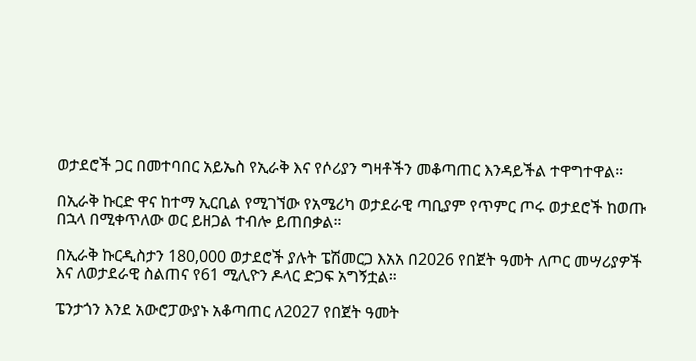ወታደሮች ጋር በመተባበር አይኤስ የኢራቅ እና የሶሪያን ግዛቶችን መቆጣጠር እንዳይችል ተዋግተዋል።

በኢራቅ ኩርድ ዋና ከተማ ኢርቢል የሚገኘው የአሜሪካ ወታደራዊ ጣቢያም የጥምር ጦሩ ወታደሮች ከወጡ በኋላ በሚቀጥለው ወር ይዘጋል ተብሎ ይጠበቃል።

በኢራቅ ኩርዲስታን 180,000 ወታደሮች ያሉት ፔሽመርጋ እአአ በ2026 የበጀት ዓመት ለጦር መሣሪያዎች እና ለወታደራዊ ስልጠና የ61 ሚሊዮን ዶላር ድጋፍ አግኝቷል።

ፔንታጎን እንደ አውሮፓውያኑ አቆጣጠር ለ2027 የበጀት ዓመት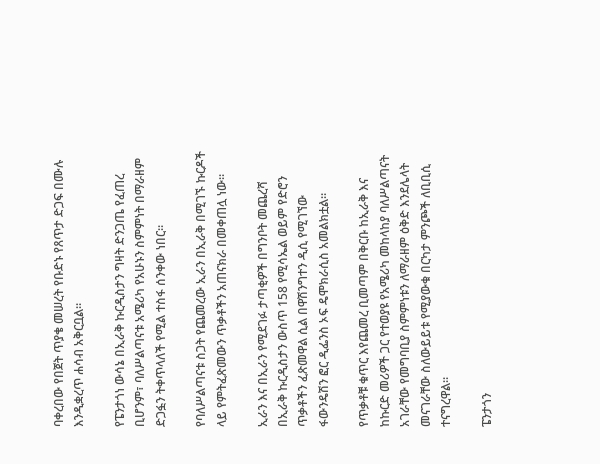ባቀረበው የበጀት ጥያቄ መሠረት የቡድኑ የጸጥታ ድጋፍ በሙሉ እንዲቋረጥ ሐሳብ አቅርቧል።

የፔንታጎነ ውሳኔ በኢራቅ ኩርዲስታን ግዛት ድንጋጤ የፈጠረ ቢሆንም፣ ባለሥልጣናቱ አሜሪካ የአሁኑን ስምምነት በማራዘም ድጋፏን ትቀጥላለች የሚል ተስፋ ሰንቀው ነበር።

የባለሥልጣናቱ ስጋት የጨመረው ኢራን በኢራቅ በሚገኙ ኩርዶች ላይ የምትፈጽመውን ጥቃቶችን አጠናክራ በመቀጠሏ ነው።

ኢራን እና በኢራን የሚደገፉ ታጣቂዎች በግንቦት መጨረሻ በኢራቅ ኩርዲስታን ውስጥ 158 የሚሳኤል ወይም የድሮን ጥቃቶችን ፈጽመዋል ሲል በዋሽንግተን ዲሲ የሚገኘው ፋውንዴሽን ፎር ዲፌንስ ኦፍ ዴሞክራሲስ አመልክቷል።

የጥቃቶቹ ቁጥር እየጨመረ ቢመጣም በቅርቡ ከኢራቅ እና ከኩርድ መሪዎች ጋር የተወያዩ የአሜሪካ መከላከያ ባለሥልጣናት አገራቸው የመግባቢያ ስምምነቱን ለማራዘም ዕቅድ እንደሌላት መናገራቸው ስለውይይቱ የሚያውቁ በርካታ ምንጮች ለቢቢሲ ተናግረዋል።

ፔንታጎን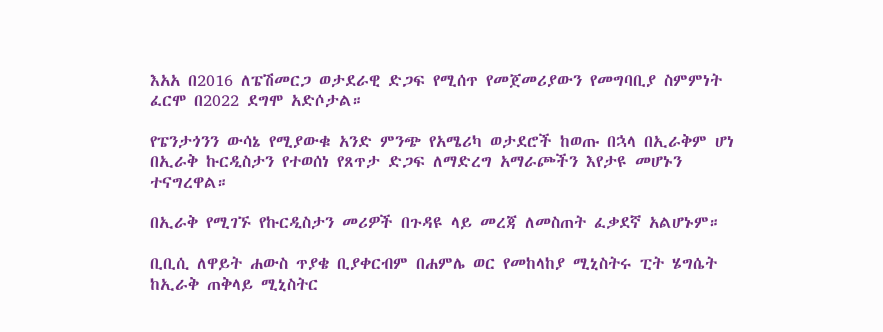እአአ በ2016 ለፔሽመርጋ ወታደራዊ ድጋፍ የሚሰጥ የመጀመሪያውን የመግባቢያ ስምምነት ፈርሞ በ2022 ደግሞ አድሶታል።

የፔንታጎንን ውሳኔ የሚያውቁ አንድ ምንጭ የአሜሪካ ወታደሮች ከወጡ በኋላ በኢራቅም ሆነ በኢራቅ ኩርዲስታን የተወሰነ የጸጥታ ድጋፍ ለማድረግ አማራጮችን እየታዩ መሆኑን ተናግረዋል።

በኢራቅ የሚገኙ የኩርዲስታን መሪዎች በጉዳዩ ላይ መረጃ ለመስጠት ፈቃደኛ አልሆኑም።

ቢቢሲ ለዋይት ሐውስ ጥያቄ ቢያቀርብም በሐምሌ ወር የመከላከያ ሚኒስትሩ ፒት ሄግሴት ከኢራቅ ጠቅላይ ሚኒስትር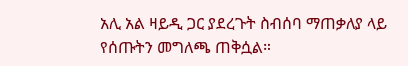አሊ አል ዛይዲ ጋር ያደረጉት ስብሰባ ማጠቃለያ ላይ የሰጡትን መግለጫ ጠቅሷል።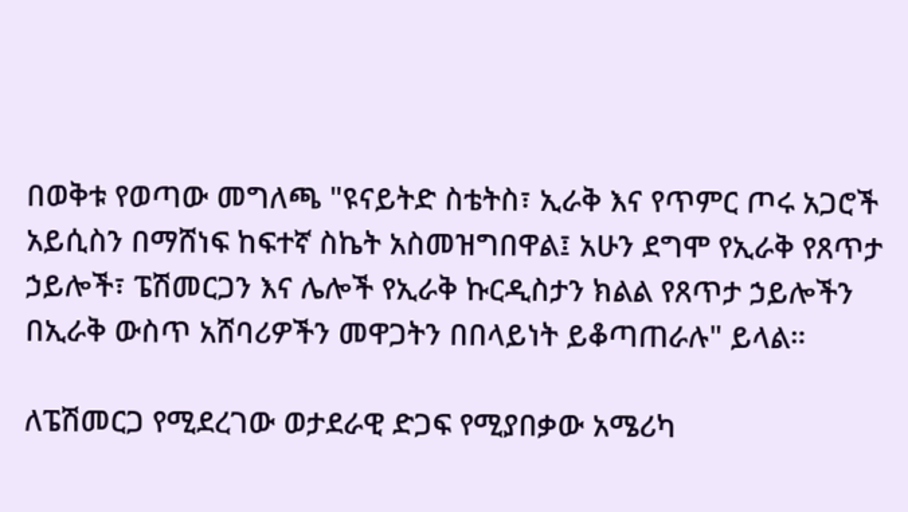በወቅቱ የወጣው መግለጫ "ዩናይትድ ስቴትስ፣ ኢራቅ እና የጥምር ጦሩ አጋሮች አይሲስን በማሸነፍ ከፍተኛ ስኬት አስመዝግበዋል፤ አሁን ደግሞ የኢራቅ የጸጥታ ኃይሎች፣ ፔሽመርጋን እና ሌሎች የኢራቅ ኩርዲስታን ክልል የጸጥታ ኃይሎችን በኢራቅ ውስጥ አሸባሪዎችን መዋጋትን በበላይነት ይቆጣጠራሉ" ይላል።

ለፔሽመርጋ የሚደረገው ወታደራዊ ድጋፍ የሚያበቃው አሜሪካ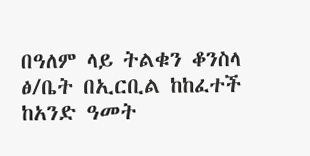በዓለም ላይ ትልቁን ቆንስላ ፅ/ቤት በኢርቢል ከከፈተች ከአንድ ዓመት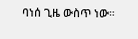ባነሰ ጊዜ ውስጥ ነው።